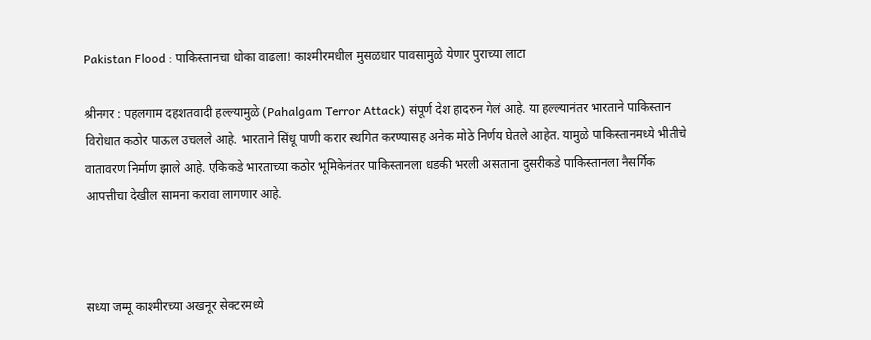Pakistan Flood : पाकिस्तानचा धोका वाढला! काश्मीरमधील मुसळधार पावसामुळे येणार पुराच्या लाटा

श्रीनगर : पहलगाम दहशतवादी हल्ल्यामुळे (Pahalgam Terror Attack) संपूर्ण देश हादरुन गेलं आहे. या हल्ल्यानंतर भारताने पाकिस्तान विरोधात कठोर पाऊल उचलले आहे. भारताने सिंधू पाणी करार स्थगित करण्यासह अनेक मोठे निर्णय घेतले आहेत. यामुळे पाकिस्तानमध्ये भीतीचे वातावरण निर्माण झाले आहे. एकिकडे भारताच्या कठोर भूमिकेनंतर पाकिस्तानला धडकी भरली असताना दुसरीकडे पाकिस्तानला नैसर्गिक आपत्तीचा देखील सामना करावा लागणार आहे.



सध्या जम्मू काश्मीरच्या अखनूर सेक्टरमध्ये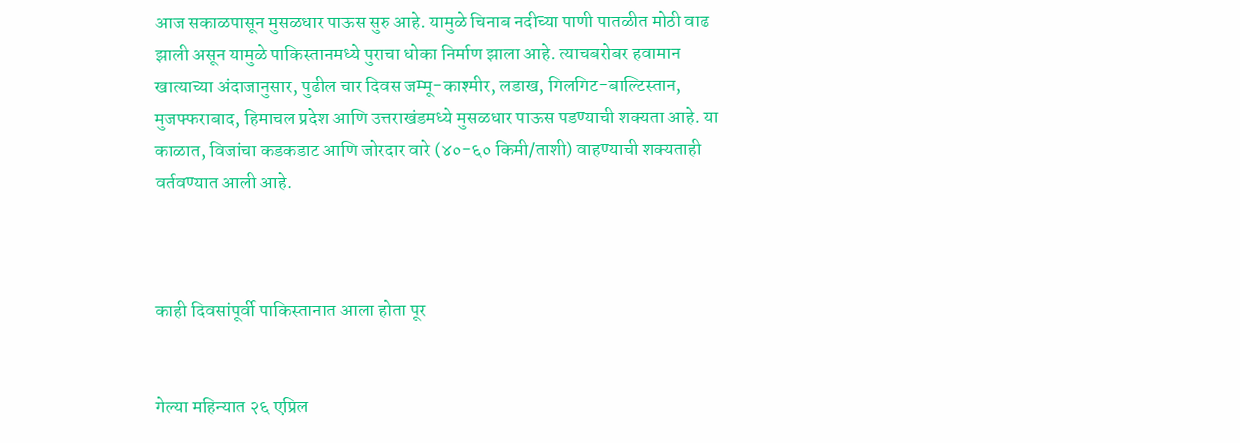आज सकाळपासून मुसळधार पाऊस सुरु आहे. यामुळे चिनाब नदीच्या पाणी पातळीत मोठी वाढ झाली असून यामुळे पाकिस्तानमध्ये पुराचा धोका निर्माण झाला आहे. त्याचबरोबर हवामान खात्याच्या अंदाजानुसार, पुढील चार दिवस जम्मू-काश्मीर, लडाख, गिलगिट-बाल्टिस्तान, मुजफ्फराबाद, हिमाचल प्रदेश आणि उत्तराखंडमध्ये मुसळधार पाऊस पडण्याची शक्यता आहे. या काळात, विजांचा कडकडाट आणि जोरदार वारे (४०-६० किमी/ताशी) वाहण्याची शक्यताही वर्तवण्यात आली आहे.



काही दिवसांपूर्वी पाकिस्तानात आला होता पूर


गेल्या महिन्यात २६ एप्रिल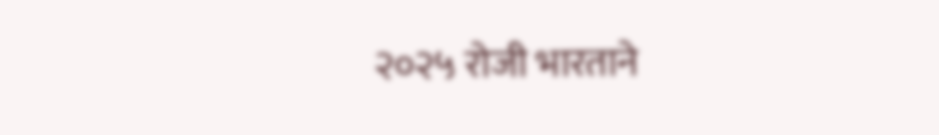२०२५ रोजी भारताने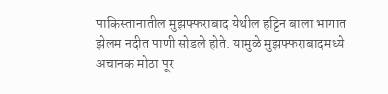पाकिस्तानातील मुझफ्फराबाद येथील हट्टिन बाला भागात झेलम नदीत पाणी सोडले होते. यामुळे मुझफ्फराबादमध्ये अचानक मोठा पूर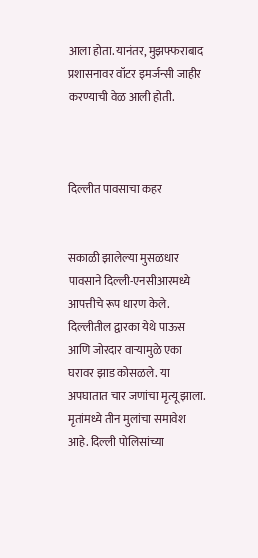आला होता. यानंतर, मुझफ्फराबाद प्रशासनावर वॉटर इमर्जन्सी जाहीर करण्याची वेळ आली होती.



दिल्लीत पावसाचा कहर


सकाळी झालेल्या मुसळधार पावसाने दिल्ली-एनसीआरमध्ये आपत्तीचे रूप धारण केले. दिल्लीतील द्वारका येथे पाऊस आणि जोरदार वाऱ्यामुळे एका घरावर झाड कोसळले. या अपघातात चार जणांचा मृत्यू झाला. मृतांमध्ये तीन मुलांचा समावेश आहे. दिल्ली पोलिसांच्या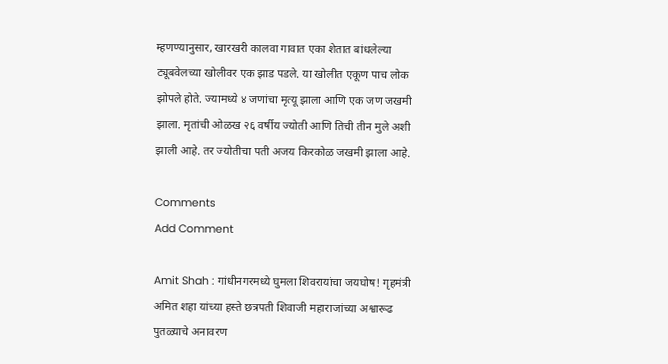म्हणण्यानुसार, खारखरी कालवा गावात एका शेतात बांधलेल्या ट्यूबवेलच्या खोलीवर एक झाड पडले. या खोलीत एकूण पाच लोक झोपले होते. ज्यामध्ये ४ जणांचा मृत्यू झाला आणि एक जण जखमी झाला. मृतांची ओळख २६ वर्षीय ज्योती आणि तिची तीन मुले अशी झाली आहे. तर ज्योतीचा पती अजय किरकोळ जखमी झाला आहे.

Comments
Add Comment

Amit Shah : गांधीनगरमध्ये घुमला शिवरायांचा जयघोष! गृहमंत्री अमित शहा यांच्या हस्ते छत्रपती शिवाजी महाराजांच्या अश्वारूढ पुतळ्याचे अनावरण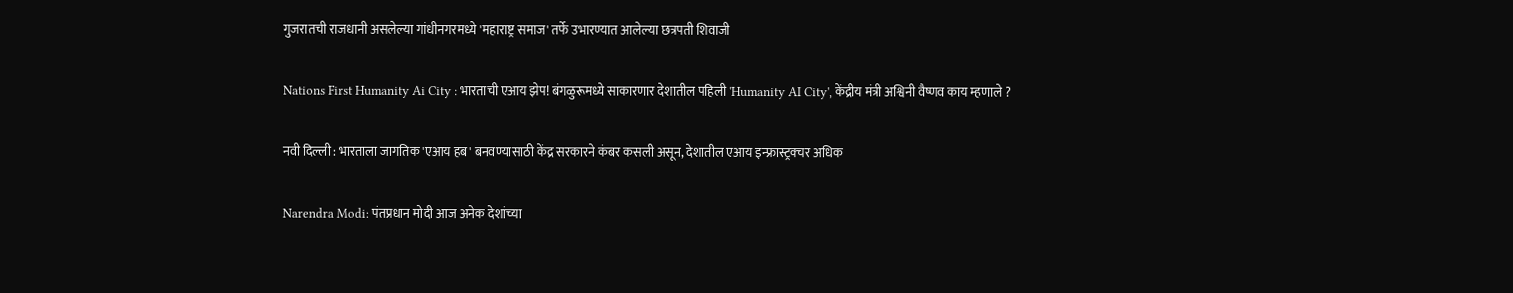गुजरातची राजधानी असलेल्या गांधीनगरमध्ये 'महाराष्ट्र समाज' तर्फे उभारण्यात आलेल्या छत्रपती शिवाजी

Nations First Humanity Ai City : भारताची एआय झेप! बंगळुरूमध्ये साकारणार देशातील पहिली 'Humanity AI City', केंद्रीय मंत्री अश्विनी वैष्णव काय म्हणाले ?

नवी दिल्ली : भारताला जागतिक 'एआय हब' बनवण्यासाठी केंद्र सरकारने कंबर कसली असून, देशातील एआय इन्फ्रास्ट्रक्चर अधिक

Narendra Modi: पंतप्रधान मोदी आज अनेक देशांच्या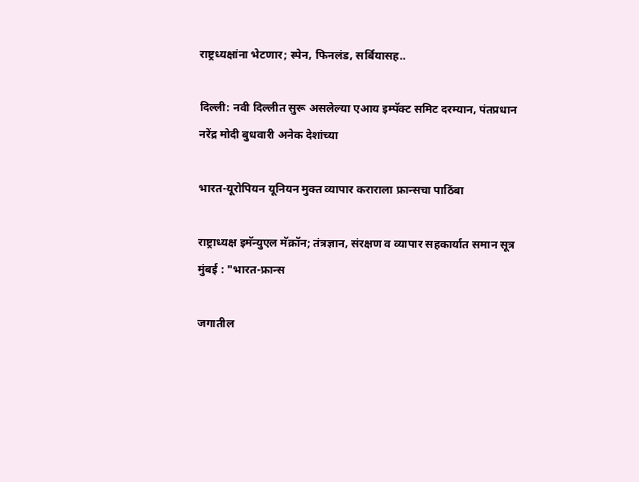राष्ट्रध्यक्षांना भेटणार; स्पेन, फिनलंड, सर्बियासह..

दिल्ली: नवी दिल्लीत सुरू असलेल्या एआय इम्पॅक्ट समिट दरम्यान, पंतप्रधान नरेंद्र मोदी बुधवारी अनेक देशांच्या

भारत-यूरोपियन यूनियन मुक्त व्यापार कराराला फ्रान्सचा पाठिंबा

राष्ट्राध्यक्ष इमॅन्युएल मॅक्रॉन; तंत्रज्ञान, संरक्षण व व्यापार सहकार्यात समान सूत्र मुंबई : "भारत-फ्रान्स

जगातील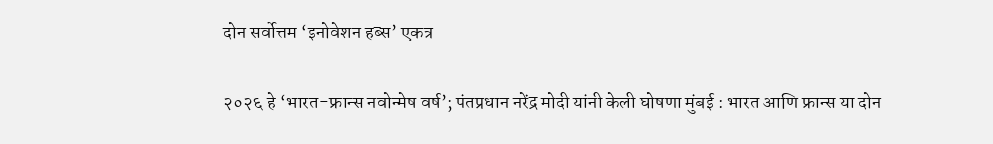दोन सर्वोत्तम ‘इनोवेशन हब्स’ एकत्र

२०२६ हे ‘भारत-फ्रान्स नवोन्मेष वर्ष’; पंतप्रधान नरेंद्र मोदी यांनी केली घोषणा मुंबई : भारत आणि फ्रान्स या दोन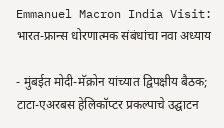Emmanuel Macron India Visit: भारत-फ्रान्स धोरणात्मक संबंधांचा नवा अध्याय

- मुंबईत मोदी-मॅक्रोन यांच्यात द्विपक्षीय बैठक; टाटा-एअरबस हेलिकॉप्टर प्रकल्पाचे उद्घाटन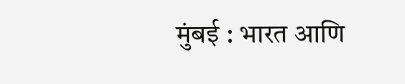मुंबई : भारत आणि